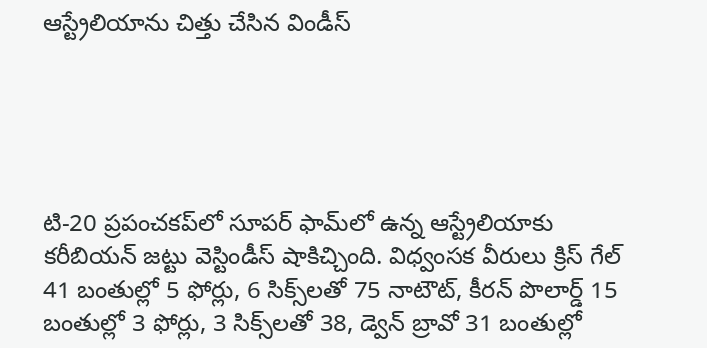ఆస్ట్రేలియాను చిత్తు చేసిన విండీస్





టి-20 ప్రపంచకప్‌లో సూపర్ ఫామ్‌లో ఉన్న ఆస్ట్రేలియాకు కరీబియన్ జట్టు వెస్టిండీస్ షాకిచ్చింది. విధ్వంసక వీరులు క్రిస్ గేల్ 41 బంతుల్లో 5 ఫోర్లు, 6 సిక్స్‌లతో 75 నాటౌట్, కీరన్ పొలార్డ్ 15 బంతుల్లో 3 ఫోర్లు, 3 సిక్స్‌లతో 38, డ్వెన్ బ్రావో 31 బంతుల్లో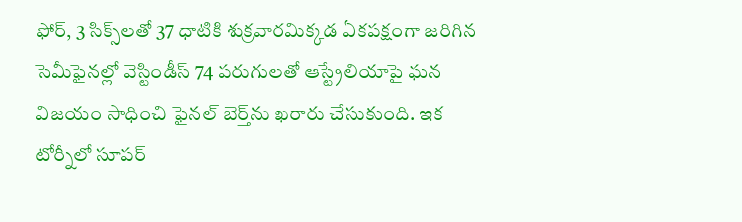ఫోర్, 3 సిక్స్‌లతో 37 ధాటికి శుక్రవారమిక్కడ ఏకపక్షంగా జరిగిన సెమీఫైనల్లో వెస్టిండీస్ 74 పరుగులతో ఆస్ట్రేలియాపై ఘన విజయం సాధించి ఫైనల్ బెర్త్‌ను ఖరారు చేసుకుంది. ఇక టోర్నీలో సూపర్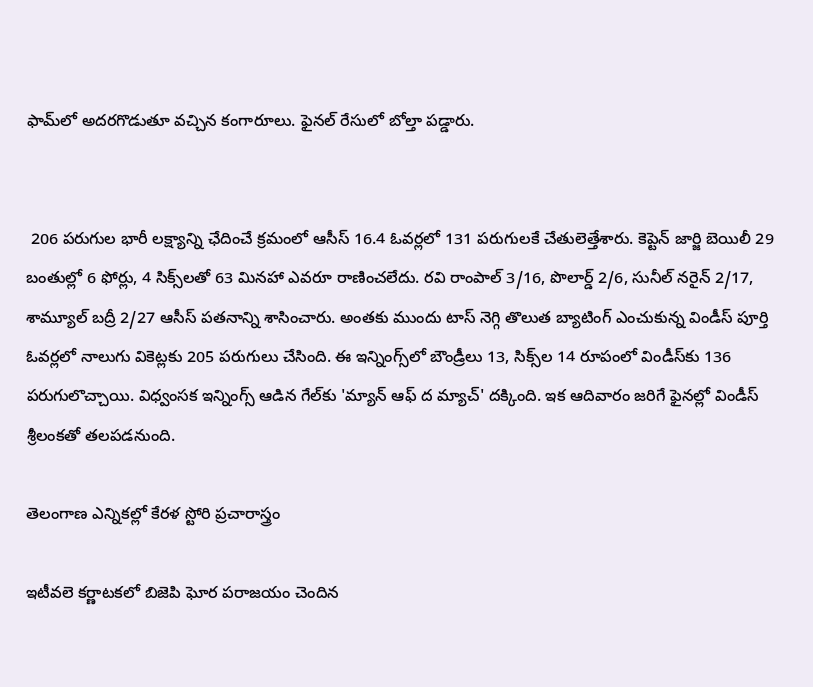ఫామ్‌లో అదరగొడుతూ వచ్చిన కంగారూలు. ఫైనల్ రేసులో బోల్తా పడ్డారు.


 206 పరుగుల భారీ లక్ష్యాన్ని ఛేదించే క్రమంలో ఆసీస్ 16.4 ఓవర్లలో 131 పరుగులకే చేతులెత్తేశారు. కెప్టెన్ జార్జి బెయిలీ 29 బంతుల్లో 6 ఫోర్లు, 4 సిక్స్‌లతో 63 మినహా ఎవరూ రాణించలేదు. రవి రాంపాల్ 3/16, పొలార్డ్ 2/6, సునీల్ నరైన్ 2/17, శామ్యూల్ బద్రీ 2/27 ఆసీస్ పతనాన్ని శాసించారు. అంతకు ముందు టాస్ నెగ్గి తొలుత బ్యాటింగ్ ఎంచుకున్న విండీస్ పూర్తి ఓవర్లలో నాలుగు వికెట్లకు 205 పరుగులు చేసింది. ఈ ఇన్నింగ్స్‌లో బౌండ్రీలు 13, సిక్స్‌ల 14 రూపంలో విండీస్‌కు 136 పరుగులొచ్చాయి. విధ్వంసక ఇన్నింగ్స్ ఆడిన గేల్‌కు 'మ్యాన్ ఆఫ్ ద మ్యాచ్' దక్కింది. ఇక ఆదివారం జరిగే ఫైనల్లో విండీస్ శ్రీలంకతో తలపడనుంది.

తెలంగాణ ఎన్నికల్లో కేరళ స్టోరి ప్రచారాస్త్రం

ఇటీవలె కర్ణాటకలో బిజెపి ఘోర పరాజయం చెందిన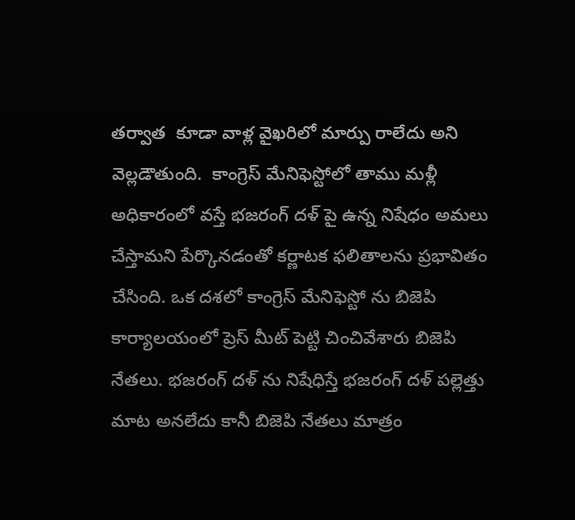తర్వాత  కూడా వాళ్ల వైఖరిలో మార్పు రాలేదు అని వెల్లడౌతుంది.  కాంగ్రెస్ మేనిఫెస్టోలో తాము మళ్లీ అధికారంలో వస్తే భజరంగ్ దళ్ పై ఉన్న నిషేధం అమలు చేస్తామని పేర్కొనడంతో కర్ణాటక ఫలితాలను ప్రభావితం చేసింది. ఒక దశలో కాంగ్రెస్ మేనిఫెస్టో ను బిజెపి కార్యాలయంలో ప్రెస్ మీట్ పెట్టి చించివేశారు బిజెపి నేతలు. భజరంగ్ దళ్ ను నిషేధిస్తే భజరంగ్ దళ్ పల్లెత్తు మాట అనలేదు కానీ బిజెపి నేతలు మాత్రం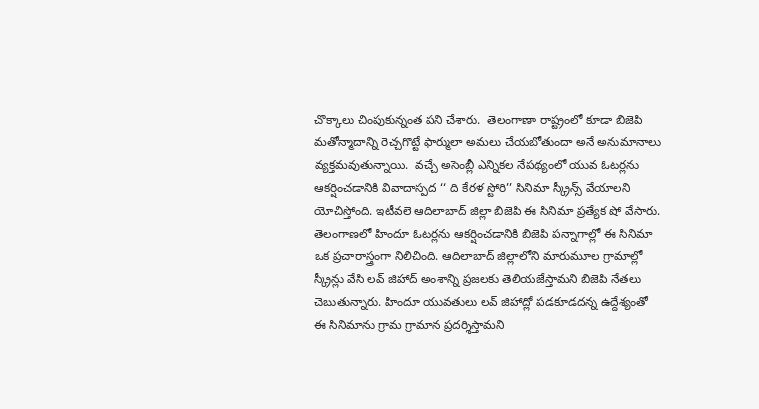చొక్కాలు చింపుకున్నంత పని చేశారు.  తెలంగాణా రాష్ట్రంలో కూడా బిజెపి మతోన్మాదాన్ని రెచ్చగొట్టే ఫార్ములా అమలు చేయబోతుందా అనే అనుమానాలు వ్యక్తమవుతున్నాయి.  వచ్చే అసెంబ్లీ ఎన్నికల నేపథ్యంలో యువ ఓటర్లను ఆకర్షించడానికి వివాదాస్పద ‘‘ ది కేరళ స్టోరి’’ సినిమా స్క్రీన్స్ వేయాలని యోచిస్తోంది. ఇటీవలె ఆదిలాబాద్ జిల్లా బిజెపి ఈ సినిమా ప్రత్యేక షో వేసారు. తెలంగాణలో హిందూ ఓటర్లను ఆకర్షించడానికి బిజెపి పన్నాగాల్లో ఈ సినిమా ఒక ప్రచారాస్త్రంగా నిలిచింది. ఆదిలాబాద్ జిల్లాలోని మారుమూల గ్రామాల్లో స్క్రీన్లు వేసి లవ్ జిహాద్ అంశాన్ని ప్రజలకు తెలియజేస్తామని బిజెపి నేతలు చెబుతున్నారు. హిందూ యువతులు లవ్ జిహాద్లో పడకూడదన్న ఉద్దేశ్యంతో ఈ సినిమాను గ్రామ గ్రామాన ప్రదర్శిస్తామని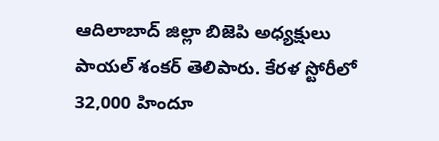ఆదిలాబాద్ జిల్లా బిజెపి అధ్యక్షులు పాయల్ శంకర్ తెలిపారు. కేరళ స్టోరీలో 32,000 హిందూ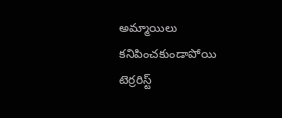అమ్మాయిలు కనిపించకుండాపోయి టెర్రరిస్ట్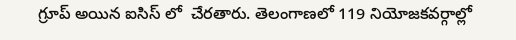గ్రూప్ అయిన ఐసిస్ లో  చేరతారు. తెలంగాణలో 119 నియోజకవర్గాల్లో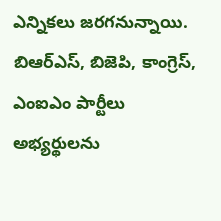ఎన్నికలు జరగనున్నాయి. బిఆర్ఎస్, బిజెపి, కాంగ్రెస్, ఎంఐఎం పార్టీలు అభ్యర్థులను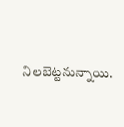నిలబెట్టనున్నాయి.